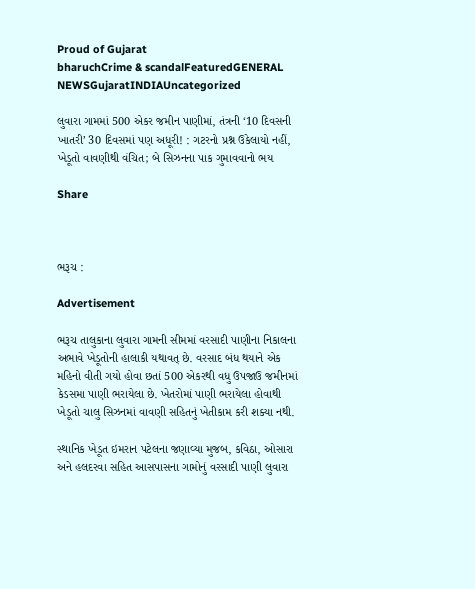Proud of Gujarat
bharuchCrime & scandalFeaturedGENERAL NEWSGujaratINDIAUncategorized

લુવારા ગામમાં 500 એકર જમીન પાણીમાં, તંત્રની ‘10 દિવસની ખાતરી’ 30 દિવસમાં પણ અધૂરી! : ગટરનો પ્રશ્ન ઉકેલાયો નહીં, ખેડૂતો વાવણીથી વંચિત; બે સિઝનના પાક ગુમાવવાનો ભય

Share



ભરૂચ :

Advertisement

ભરૂચ તાલુકાના લુવારા ગામની સીમમાં વરસાદી પાણીના નિકાલના અભાવે ખેડૂતોની હાલાકી યથાવત્ છે. વરસાદ બંધ થયાને એક મહિનો વીતી ગયો હોવા છતાં 500 એકરથી વધુ ઉપજાઉ જમીનમાં કેડસમા પાણી ભરાયેલા છે. ખેતરોમાં પાણી ભરાયેલા હોવાથી ખેડૂતો ચાલુ સિઝનમાં વાવણી સહિતનું ખેતીકામ કરી શક્યા નથી.

સ્થાનિક ખેડૂત ઇમરાન પટેલના જણાવ્યા મુજબ, કવિઠા, ઓસારા અને હલદરવા સહિત આસપાસના ગામોનું વરસાદી પાણી લુવારા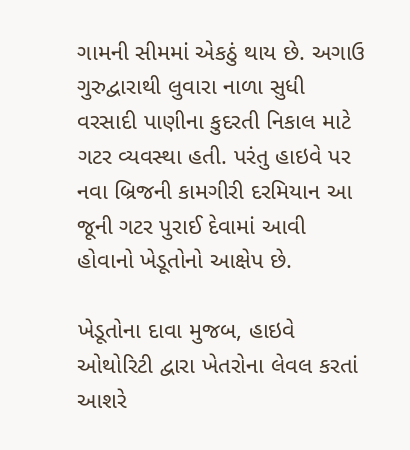ગામની સીમમાં એકઠું થાય છે. અગાઉ ગુરુદ્વારાથી લુવારા નાળા સુધી વરસાદી પાણીના કુદરતી નિકાલ માટે ગટર વ્યવસ્થા હતી. પરંતુ હાઇવે પર નવા બ્રિજની કામગીરી દરમિયાન આ જૂની ગટર પુરાઈ દેવામાં આવી હોવાનો ખેડૂતોનો આક્ષેપ છે.

ખેડૂતોના દાવા મુજબ, હાઇવે ઓથોરિટી દ્વારા ખેતરોના લેવલ કરતાં આશરે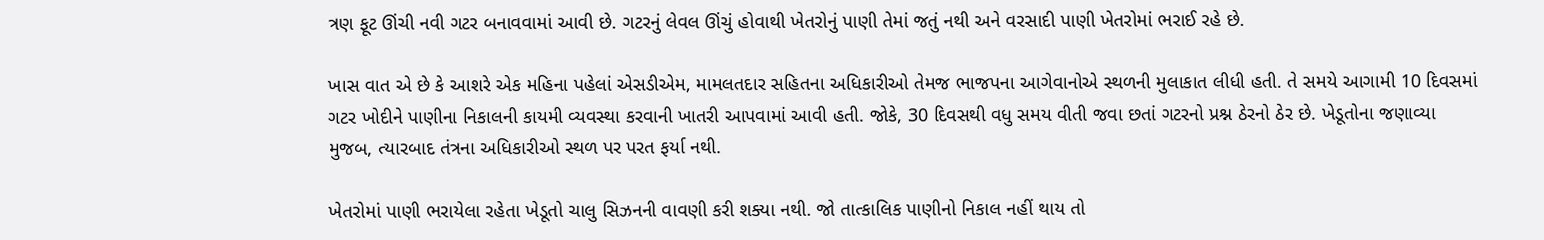ત્રણ ફૂટ ઊંચી નવી ગટર બનાવવામાં આવી છે. ગટરનું લેવલ ઊંચું હોવાથી ખેતરોનું પાણી તેમાં જતું નથી અને વરસાદી પાણી ખેતરોમાં ભરાઈ રહે છે.

ખાસ વાત એ છે કે આશરે એક મહિના પહેલાં એસડીએમ, મામલતદાર સહિતના અધિકારીઓ તેમજ ભાજપના આગેવાનોએ સ્થળની મુલાકાત લીધી હતી. તે સમયે આગામી 10 દિવસમાં ગટર ખોદીને પાણીના નિકાલની કાયમી વ્યવસ્થા કરવાની ખાતરી આપવામાં આવી હતી. જોકે, 30 દિવસથી વધુ સમય વીતી જવા છતાં ગટરનો પ્રશ્ન ઠેરનો ઠેર છે. ખેડૂતોના જણાવ્યા મુજબ, ત્યારબાદ તંત્રના અધિકારીઓ સ્થળ પર પરત ફર્યા નથી.

ખેતરોમાં પાણી ભરાયેલા રહેતા ખેડૂતો ચાલુ સિઝનની વાવણી કરી શક્યા નથી. જો તાત્કાલિક પાણીનો નિકાલ નહીં થાય તો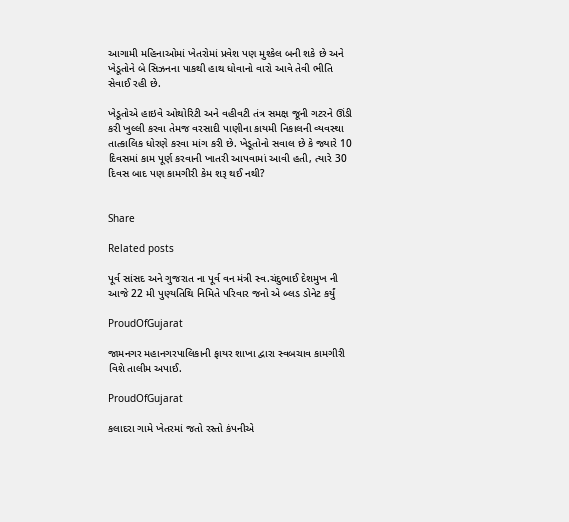આગામી મહિનાઓમાં ખેતરોમાં પ્રવેશ પણ મુશ્કેલ બની શકે છે અને ખેડૂતોને બે સિઝનના પાકથી હાથ ધોવાનો વારો આવે તેવી ભીતિ સેવાઈ રહી છે.

ખેડૂતોએ હાઇવે ઓથોરિટી અને વહીવટી તંત્ર સમક્ષ જૂની ગટરને ઊંડી કરી ખુલ્લી કરવા તેમજ વરસાદી પાણીના કાયમી નિકાલની વ્યવસ્થા તાત્કાલિક ધોરણે કરવા માંગ કરી છે. ખેડૂતોનો સવાલ છે કે જ્યારે 10 દિવસમાં કામ પૂર્ણ કરવાની ખાતરી આપવામાં આવી હતી, ત્યારે 30 દિવસ બાદ પણ કામગીરી કેમ શરૂ થઈ નથી?


Share

Related posts

પૂર્વ સાંસદ અને ગુજરાત ના પૂર્વ વન મંત્રી સ્વ.ચંદુભાઈ દેશમુખ ની આજે 22 મી પુણ્યતિથિ નિમિતે પરિવાર જનો એ બ્લડ ડોનેટ કર્યું

ProudOfGujarat

જામનગર મહાનગરપાલિકાની ફાયર શાખા દ્વારા સ્વબચાવ કામગીરી વિશે તાલીમ અપાઈ.

ProudOfGujarat

કલાદરા ગામે ખેતરમાં જતો રસ્તો કંપનીએ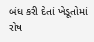બંધ કરી દેતાં ખેડૂતોમાં રોષ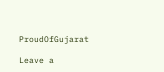ProudOfGujarat

Leave a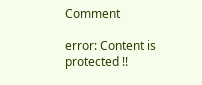Comment

error: Content is protected !!